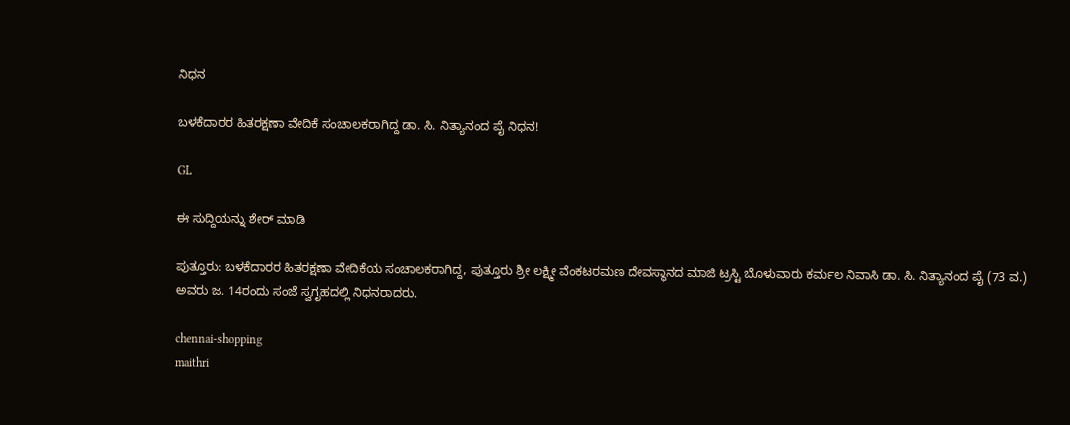ನಿಧನ

ಬಳಕೆದಾರರ ಹಿತರಕ್ಷಣಾ ವೇದಿಕೆ ಸಂಚಾಲಕರಾಗಿದ್ದ ಡಾ. ಸಿ. ನಿತ್ಯಾನಂದ ಪೈ ನಿಧನ!

GL

ಈ ಸುದ್ದಿಯನ್ನು ಶೇರ್ ಮಾಡಿ

ಪುತ್ತೂರು: ಬಳಕೆದಾರರ ಹಿತರಕ್ಷಣಾ ವೇದಿಕೆಯ ಸಂಚಾಲಕರಾಗಿದ್ದ, ಪುತ್ತೂರು ಶ್ರೀ ಲಕ್ಷ್ಮೀ ವೆಂಕಟರಮಣ ದೇವಸ್ಥಾನದ ಮಾಜಿ ಟ್ರಸ್ಟಿ ಬೊಳುವಾರು ಕರ್ಮಲ ನಿವಾಸಿ ಡಾ. ಸಿ. ನಿತ್ಯಾನಂದ ಪೈ (73 ವ.) ಅವರು ಜ. 14ರಂದು ಸಂಜೆ ಸ್ವಗೃಹದಲ್ಲಿ ನಿಧನರಾದರು.

chennai-shopping
maithri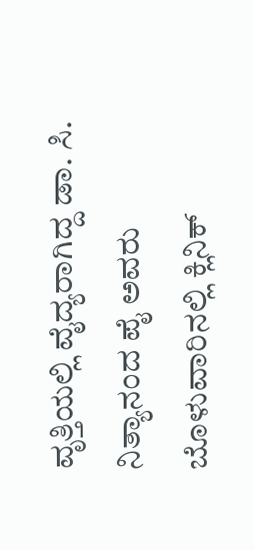ವೃತ್ತಿಯಲ್ಲಿ ವೈದ್ಯರಾಗಿದ್ದ ಡಾ. ಸಿ. ನಿತ್ಯಾನಂದ ಪೈ ಅವರು ಬೊಳುವಾರಿನಲ್ಲಿ ಕ್ಲಿನಿಕ್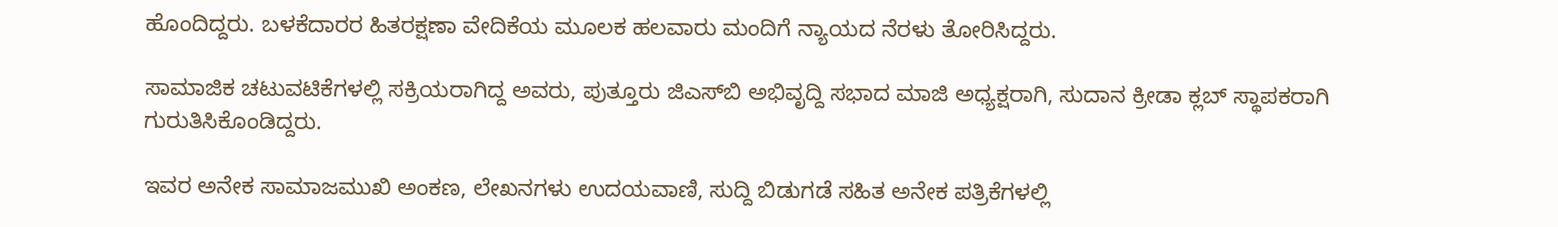ಹೊಂದಿದ್ದರು. ಬಳಕೆದಾರರ ಹಿತರಕ್ಷಣಾ ವೇದಿಕೆಯ ಮೂಲಕ ಹಲವಾರು ಮಂದಿಗೆ ನ್ಯಾಯದ ನೆರಳು ತೋರಿಸಿದ್ದರು.

ಸಾಮಾಜಿಕ ಚಟುವಟಿಕೆಗಳಲ್ಲಿ ಸಕ್ರಿಯರಾಗಿದ್ದ ಅವರು, ಪುತ್ತೂರು ಜಿಎಸ್‌ಬಿ ಅಭಿವೃದ್ದಿ ಸಭಾದ ಮಾಜಿ ಅಧ್ಯಕ್ಷರಾಗಿ, ಸುದಾನ ಕ್ರೀಡಾ ಕ್ಲಬ್ ಸ್ಥಾಪಕರಾಗಿ ಗುರುತಿಸಿಕೊಂಡಿದ್ದರು.

ಇವರ ಅನೇಕ ಸಾಮಾಜಮುಖಿ ಅಂಕಣ, ಲೇಖನಗಳು ಉದಯವಾಣಿ, ಸುದ್ದಿ ಬಿಡುಗಡೆ ಸಹಿತ ಅನೇಕ ಪತ್ರಿಕೆಗಳಲ್ಲಿ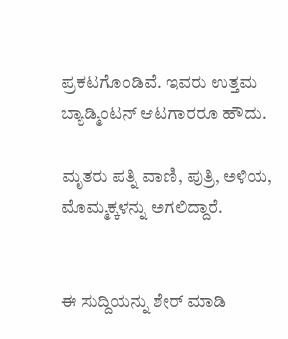ಪ್ರಕಟಗೊಂಡಿವೆ. ಇವರು ಉತ್ತಮ ಬ್ಯಾಡ್ಮಿಂಟನ್ ಆಟಗಾರರೂ ಹೌದು.

ಮೃತರು ಪತ್ನಿ ವಾಣಿ, ಪುತ್ರಿ, ಅಳಿಯ, ಮೊಮ್ಮಕ್ಕಳನ್ನು ಅಗಲಿದ್ದಾರೆ.


ಈ ಸುದ್ದಿಯನ್ನು ಶೇರ್ ಮಾಡಿ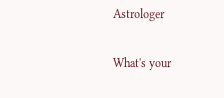Astrologer

What's your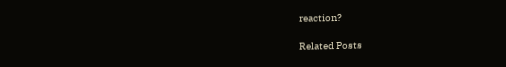reaction?

Related Posts